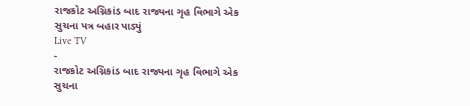રાજકોટ અગ્નિકાંડ બાદ રાજ્યના ગૃહ વિભાગે એક સુચના પત્ર બહાર પાડ્યું
Live TV
-
રાજકોટ અગ્નિકાંડ બાદ રાજ્યના ગૃહ વિભાગે એક સુચના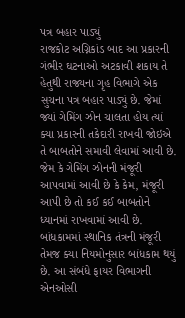પત્ર બહાર પાડ્યું
રાજકોટ અગ્નિકાંડ બાદ આ પ્રકારની ગંભીર ઘટનાઓ અટકાવી શકાય તે હેતુથી રાજ્યના ગૃહ વિભાગે એક સુચના પત્ર બહાર પાડ્યું છે. જેમાં જ્યાં ગેમિંગ ઝોન ચાલતા હોય ત્યાં ક્યા પ્રકારની તકેદારી રાખવી જોઇએ તે બાબતોને સમાવી લેવામાં આવી છે. જેમ કે ગેમિંગ ઝોનની મંજૂરી આપવામાં આવી છે કે કેમ, મંજૂરી આપી છે તો કઈ કઈ બાબતોને ધ્યાનમાં રાખવામાં આવી છે. બાંધકામમાં સ્થાનિક તંત્રની મંજૂરી તેમજ ક્યા નિયમોનુસાર બાંધકામ થયું છે. આ સંબંધે ફાયર વિભાગની એનઓસી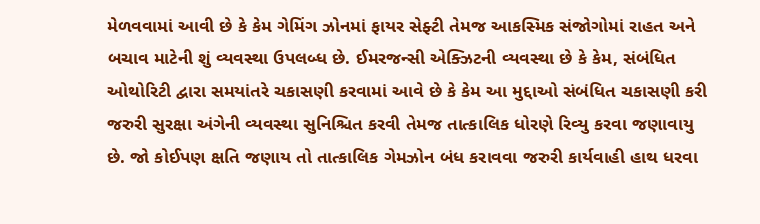મેળવવામાં આવી છે કે કેમ ગેમિંગ ઝોનમાં ફાયર સેફ્ટી તેમજ આકસ્મિક સંજોગોમાં રાહત અને બચાવ માટેની શું વ્યવસ્થા ઉપલબ્ધ છે. ઈમરજન્સી એક્ઝિટની વ્યવસ્થા છે કે કેમ, સંબંધિત ઓથોરિટી દ્વારા સમયાંતરે ચકાસણી કરવામાં આવે છે કે કેમ આ મુદ્દાઓ સંબંધિત ચકાસણી કરી જરુરી સુરક્ષા અંગેની વ્યવસ્થા સુનિશ્ચિત કરવી તેમજ તાત્કાલિક ધોરણે રિવ્યુ કરવા જણાવાયુ છે. જો કોઈપણ ક્ષતિ જણાય તો તાત્કાલિક ગેમઝોન બંધ કરાવવા જરુરી કાર્યવાહી હાથ ધરવા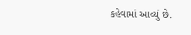કહેવામાં આવ્યું છે.